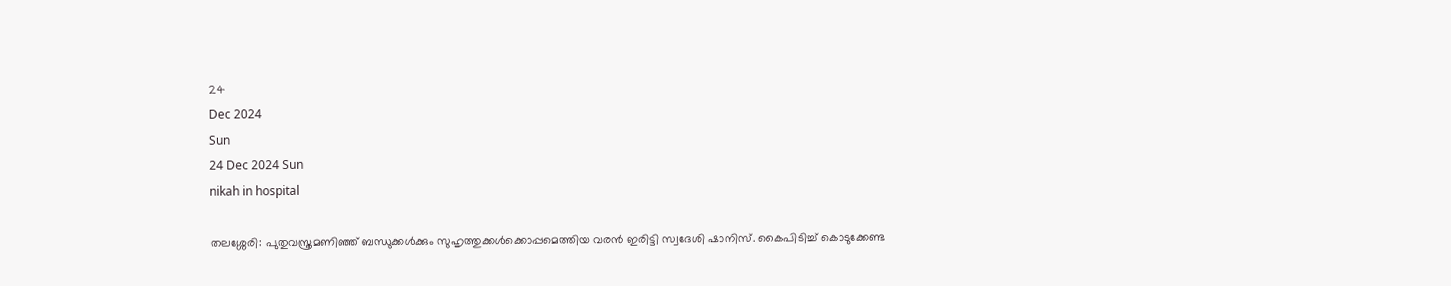24
Dec 2024
Sun
24 Dec 2024 Sun
nikah in hospital

തലശ്ശേരി: പുതുവസ്ത്രമണിഞ്ഞ് ബന്ധുക്കള്‍ക്കും സുഹൃത്തുക്കള്‍ക്കൊപ്പമെത്തിയ വരന്‍ ഇരിട്ടി സ്വദേശി ഷാനിസ്. കൈപിടിച്ച് കൊടുക്കേണ്ട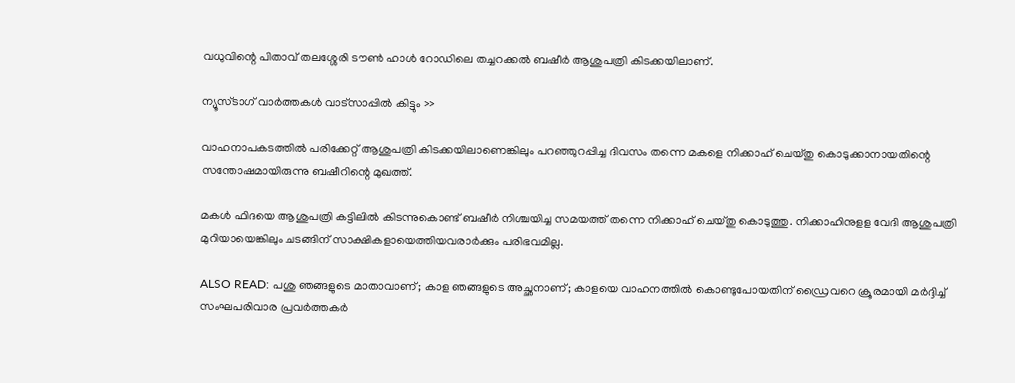വധുവിന്റെ പിതാവ് തലശ്ശേരി ടൗണ്‍ ഹാള്‍ റോഡിലെ തച്ചറക്കല്‍ ബഷീര്‍ ആശുപത്രി കിടക്കയിലാണ്.

ന്യൂസ്ടാഗ് വാര്‍ത്തകള്‍ വാട്‌സാപ്പില്‍ കിട്ടും >>

വാഹനാപകടത്തില്‍ പരിക്കേറ്റ് ആശുപത്രി കിടക്കയിലാണെങ്കിലും പറഞ്ഞുറപ്പിച്ച ദിവസം തന്നെ മകളെ നിക്കാഹ് ചെയ്തു കൊടുക്കാനായതിന്റെ സന്തോഷമായിരുന്നു ബഷീറിന്റെ മുഖത്ത്.

മകള്‍ ഫിദയെ ആശുപത്രി കട്ടിലില്‍ കിടന്നുകൊണ്ട് ബഷീര്‍ നിശ്ചയിച്ച സമയത്ത് തന്നെ നിക്കാഹ് ചെയ്തു കൊടുത്തു. നിക്കാഹിനുളള വേദി ആശുപത്രി മുറിയായെങ്കിലും ചടങ്ങിന് സാക്ഷികളായെത്തിയവരാര്‍ക്കും പരിഭവമില്ല.

ALSO READ: പശു ഞങ്ങളുടെ മാതാവാണ്; കാള ഞങ്ങളുടെ അച്ഛനാണ്; കാളയെ വാഹനത്തില്‍ കൊണ്ടുപോയതിന് ഡ്രൈവറെ ക്രൂരമായി മര്‍ദ്ദിച്ച് സംഘപരിവാര പ്രവര്‍ത്തകര്‍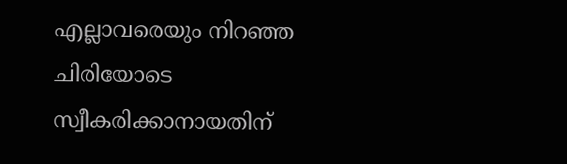എല്ലാവരെയും നിറഞ്ഞ ചിരിയോടെ സ്വീകരിക്കാനായതിന്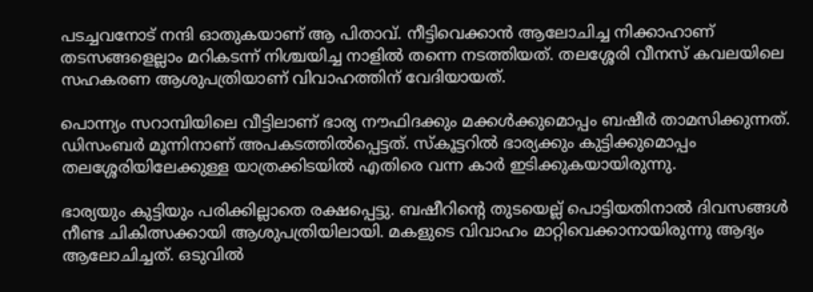പടച്ചവനോട് നന്ദി ഓതുകയാണ് ആ പിതാവ്. നീട്ടിവെക്കാന്‍ ആലോചിച്ച നിക്കാഹാണ് തടസങ്ങളെല്ലാം മറികടന്ന് നിശ്ചയിച്ച നാളില്‍ തന്നെ നടത്തിയത്. തലശ്ശേരി വീനസ് കവലയിലെ സഹകരണ ആശുപത്രിയാണ് വിവാഹത്തിന് വേദിയായത്.

പൊന്ന്യം സറാമ്പിയിലെ വീട്ടിലാണ് ഭാര്യ നൗഫിദക്കും മക്കള്‍ക്കുമൊപ്പം ബഷീര്‍ താമസിക്കുന്നത്. ഡിസംബര്‍ മൂന്നിനാണ് അപകടത്തില്‍പ്പെട്ടത്. സ്‌കൂട്ടറില്‍ ഭാര്യക്കും കുട്ടിക്കുമൊപ്പം തലശ്ശേരിയിലേക്കുള്ള യാത്രക്കിടയില്‍ എതിരെ വന്ന കാര്‍ ഇടിക്കുകയായിരുന്നു.

ഭാര്യയും കുട്ടിയും പരിക്കില്ലാതെ രക്ഷപ്പെട്ടു. ബഷീറിന്റെ തുടയെല്ല് പൊട്ടിയതിനാല്‍ ദിവസങ്ങള്‍ നീണ്ട ചികിത്സക്കായി ആശുപത്രിയിലായി. മകളുടെ വിവാഹം മാറ്റിവെക്കാനായിരുന്നു ആദ്യം ആലോചിച്ചത്. ഒടുവില്‍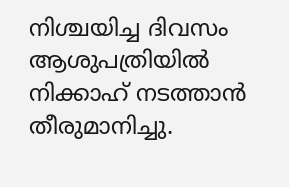നിശ്ചയിച്ച ദിവസം ആശുപത്രിയില്‍ നിക്കാഹ് നടത്താന്‍ തീരുമാനിച്ചു.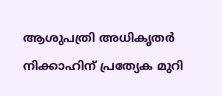ആശുപത്രി അധികൃതര്‍ നിക്കാഹിന് പ്രത്യേക മുറി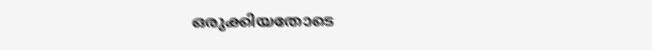ഒരുക്കിയതോടെ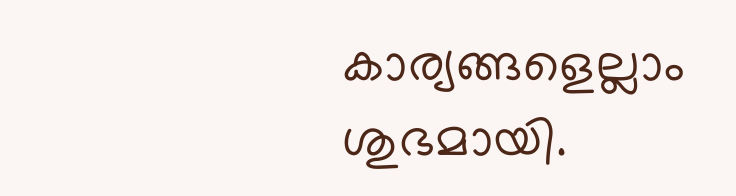കാര്യങ്ങളെല്ലാം ശുഭമായി.